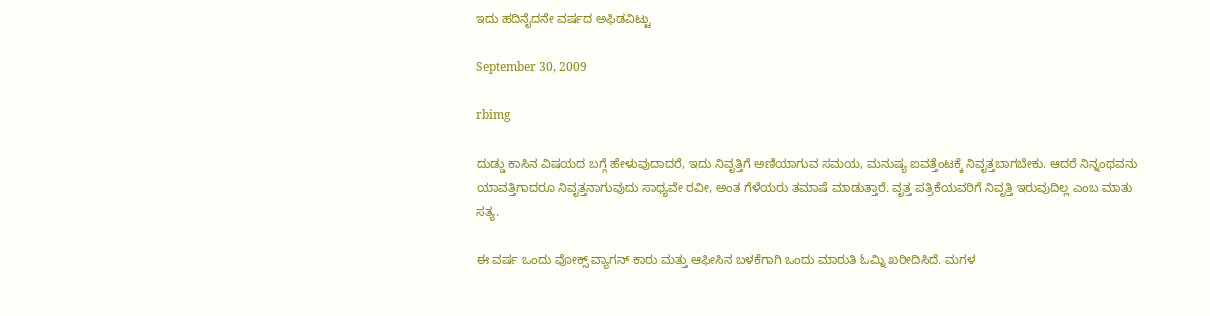ಇದು ಹದಿನೈದನೇ ವರ್ಷದ ಅಫಿಡವಿಟ್ಟು

September 30, 2009

rbimg

ದುಡ್ಡು ಕಾಸಿನ ವಿಷಯದ ಬಗ್ಗೆ ಹೇಳುವುದಾದರೆ, ಇದು ನಿವೃತ್ತಿಗೆ ಅಣಿಯಾಗುವ ಸಮಯ, ಮನುಷ್ಯ ಐವತ್ತೆಂಟಕ್ಕೆ ನಿವೃತ್ತಬಾಗಬೇಕು. ಆದರೆ ನಿನ್ನಂಥವನು ಯಾವತ್ತಿಗಾದರೂ ನಿವೃತ್ತನಾಗುವುದು ಸಾಧ್ಯವೇ ರವೀ, ಅಂತ ಗೆಳೆಯರು ತಮಾಷೆ ಮಾಡುತ್ತಾರೆ. ವೃತ್ತ ಪತ್ರಿಕೆಯವರಿಗೆ ನಿವೃತ್ತಿ ಇರುವುದಿಲ್ಲ ಎಂಬ ಮಾತು ಸತ್ಯ.

ಈ ವರ್ಷ ಒಂದು ವೋಕ್ಸ್ ವ್ಯಾಗನ್ ಕಾರು ಮತ್ತು ಆಫೀಸಿನ ಬಳಕೆಗಾಗಿ ಒಂದು ಮಾರುತಿ ಓಮ್ನಿ ಖರೀದಿಸಿದೆ. ಮಗಳ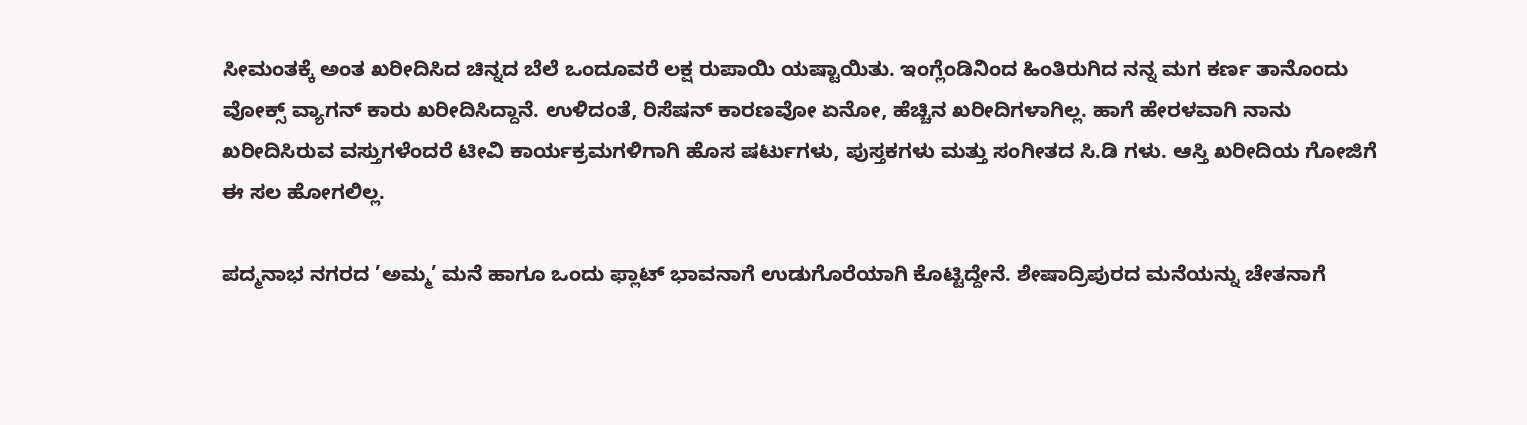ಸೀಮಂತಕ್ಕೆ ಅಂತ ಖರೀದಿಸಿದ ಚಿನ್ನದ ಬೆಲೆ ಒಂದೂವರೆ ಲಕ್ಷ ರುಪಾಯಿ ಯಷ್ಟಾಯಿತು. ಇಂಗ್ಲೆಂಡಿನಿಂದ ಹಿಂತಿರುಗಿದ ನನ್ನ ಮಗ ಕರ್ಣ ತಾನೊಂದು ವೋಕ್ಸ್ ವ್ಯಾಗನ್ ಕಾರು ಖರೀದಿಸಿದ್ದಾನೆ. ಉಳಿದಂತೆ, ರಿಸೆಷನ್ ಕಾರಣವೋ ಏನೋ, ಹೆಚ್ಚಿನ ಖರೀದಿಗಳಾಗಿಲ್ಲ. ಹಾಗೆ ಹೇರಳವಾಗಿ ನಾನು ಖರೀದಿಸಿರುವ ವಸ್ತುಗಳೆಂದರೆ ಟೀವಿ ಕಾರ್ಯಕ್ರಮಗಳಿಗಾಗಿ ಹೊಸ ಷರ್ಟುಗಳು, ಪುಸ್ತಕಗಳು ಮತ್ತು ಸಂಗೀತದ ಸಿ.ಡಿ ಗಳು. ಆಸ್ತಿ ಖರೀದಿಯ ಗೋಜಿಗೆ ಈ ಸಲ ಹೋಗಲಿಲ್ಲ.

ಪದ್ಮನಾಭ ನಗರದ ’ಅಮ್ಮ’ ಮನೆ ಹಾಗೂ ಒಂದು ಫ್ಲಾಟ್ ಭಾವನಾಗೆ ಉಡುಗೊರೆಯಾಗಿ ಕೊಟ್ಟಿದ್ದೇನೆ. ಶೇಷಾದ್ರಿಪುರದ ಮನೆಯನ್ನು ಚೇತನಾಗೆ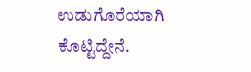ಉಡುಗೊರೆಯಾಗಿ ಕೊಟ್ಟಿದ್ದೇನೆ.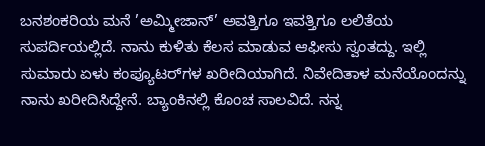ಬನಶಂಕರಿಯ ಮನೆ ’ಅಮ್ಮೀಜಾನ್’ ಅವತ್ತಿಗೂ ಇವತ್ತಿಗೂ ಲಲಿತೆಯ ಸುಪರ್ದಿಯಲ್ಲಿದೆ. ನಾನು ಕುಳಿತು ಕೆಲಸ ಮಾಡುವ ಆಫೀಸು ಸ್ವಂತದ್ದು. ಇಲ್ಲಿ ಸುಮಾರು ಏಳು ಕಂಪ್ಯೂಟರ್‍‌ಗಳ ಖರೀದಿಯಾಗಿದೆ. ನಿವೇದಿತಾಳ ಮನೆಯೊಂದನ್ನು ನಾನು ಖರೀದಿಸಿದ್ದೇನೆ. ಬ್ಯಾಂಕಿನಲ್ಲಿ ಕೊಂಚ ಸಾಲವಿದೆ. ನನ್ನ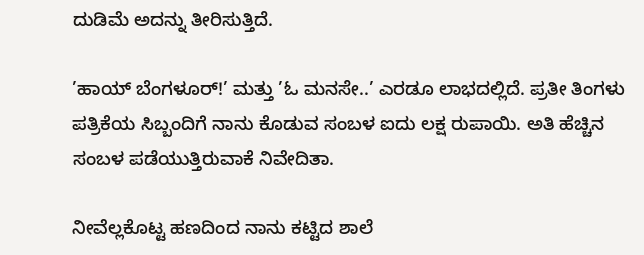ದುಡಿಮೆ ಅದನ್ನು ತೀರಿಸುತ್ತಿದೆ.

’ಹಾಯ್ ಬೆಂಗಳೂರ್‍!’ ಮತ್ತು ’ಓ ಮನಸೇ..’ ಎರಡೂ ಲಾಭದಲ್ಲಿದೆ. ಪ್ರತೀ ತಿಂಗಳು ಪತ್ರಿಕೆಯ ಸಿಬ್ಬಂದಿಗೆ ನಾನು ಕೊಡುವ ಸಂಬಳ ಐದು ಲಕ್ಷ ರುಪಾಯಿ. ಅತಿ ಹೆಚ್ಚಿನ ಸಂಬಳ ಪಡೆಯುತ್ತಿರುವಾಕೆ ನಿವೇದಿತಾ.

ನೀವೆಲ್ಲಕೊಟ್ಟ ಹಣದಿಂದ ನಾನು ಕಟ್ಟಿದ ಶಾಲೆ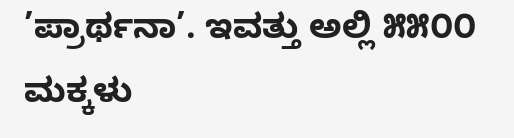’ಪ್ರಾರ್ಥನಾ’. ಇವತ್ತು ಅಲ್ಲಿ ೫೫೦೦ ಮಕ್ಕಳು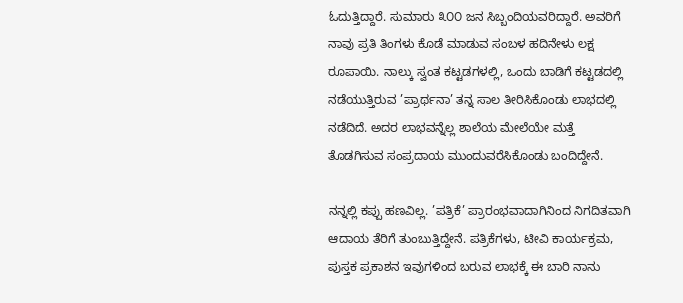ಓದುತ್ತಿದ್ದಾರೆ. ಸುಮಾರು ೩೦೦ ಜನ ಸಿಬ್ಬಂದಿಯವರಿದ್ದಾರೆ. ಅವರಿಗೆ ನಾವು ಪ್ರತಿ ತಿಂಗಳು ಕೊಡೆ ಮಾಡುವ ಸಂಬಳ ಹದಿನೇಳು ಲಕ್ಷ ರೂಪಾಯಿ. ನಾಲ್ಕು ಸ್ವಂತ ಕಟ್ಟಡಗಳಲ್ಲಿ, ಒಂದು ಬಾಡಿಗೆ ಕಟ್ಟಡದಲ್ಲಿ ನಡೆಯುತ್ತಿರುವ ’ಪ್ರಾರ್ಥನಾ’ ತನ್ನ ಸಾಲ ತೀರಿಸಿಕೊಂಡು ಲಾಭದಲ್ಲಿ ನಡೆದಿದೆ. ಅದರ ಲಾಭವನ್ನೆಲ್ಲ ಶಾಲೆಯ ಮೇಲೆಯೇ ಮತ್ತೆ ತೊಡಗಿಸುವ ಸಂಪ್ರದಾಯ ಮುಂದುವರೆಸಿಕೊಂಡು ಬಂದಿದ್ದೇನೆ.

ನನ್ನಲ್ಲಿ ಕಪ್ಪು ಹಣವಿಲ್ಲ. ’ಪತ್ರಿಕೆ’ ಪ್ರಾರಂಭವಾದಾಗಿನಿಂದ ನಿಗದಿತವಾಗಿ ಆದಾಯ ತೆರಿಗೆ ತುಂಬುತ್ತಿದ್ದೇನೆ. ಪತ್ರಿಕೆಗಳು, ಟೀವಿ ಕಾರ್ಯಕ್ರಮ, ಪುಸ್ತಕ ಪ್ರಕಾಶನ ಇವುಗಳಿಂದ ಬರುವ ಲಾಭಕ್ಕೆ ಈ ಬಾರಿ ನಾನು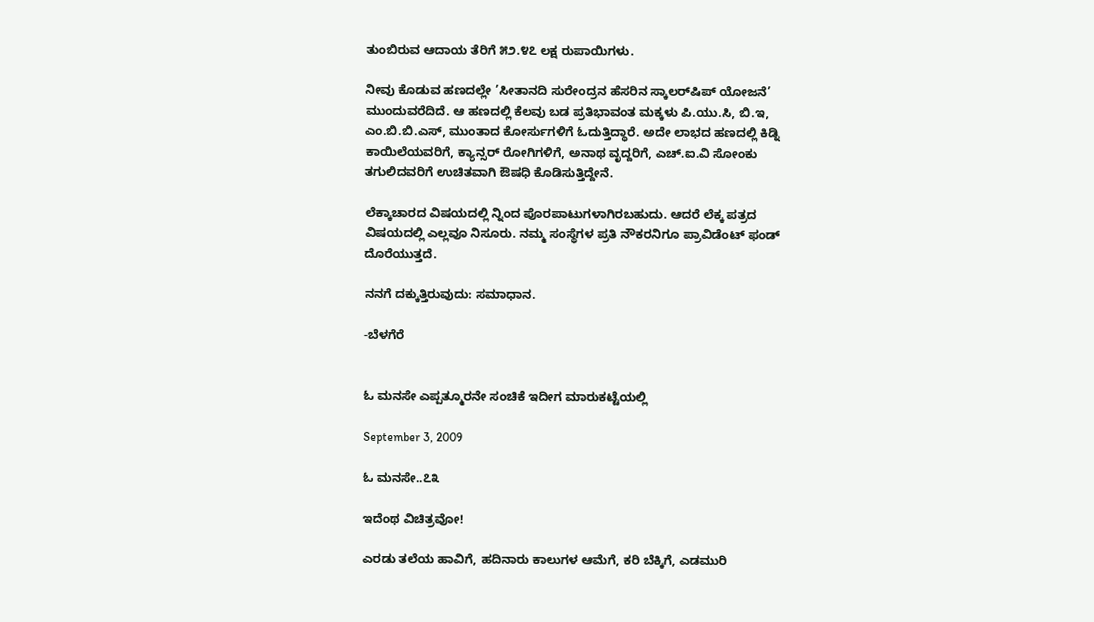ತುಂಬಿರುವ ಆದಾಯ ತೆರಿಗೆ ೫೨.೪೭ ಲಕ್ಷ ರುಪಾಯಿಗಳು.

ನೀವು ಕೊಡುವ ಹಣದಲ್ಲೇ ’ಸೀತಾನದಿ ಸುರೇಂದ್ರನ ಹೆಸರಿನ ಸ್ಕಾಲರ್‌ಷಿಪ್ ಯೋಜನೆ’ ಮುಂದುವರೆದಿದೆ. ಆ ಹಣದಲ್ಲಿ ಕೆಲವು ಬಡ ಪ್ರತಿಭಾವಂತ ಮಕ್ಕಳು ಪಿ.ಯು.ಸಿ, ಬಿ.ಇ, ಎಂ.ಬಿ.ಬಿ.ಎಸ್, ಮುಂತಾದ ಕೋರ್ಸುಗಳಿಗೆ ಓದುತ್ತಿದ್ಧಾರೆ. ಅದೇ ಲಾಭದ ಹಣದಲ್ಲಿ ಕಿಡ್ನಿ ಕಾಯಿಲೆಯವರಿಗೆ, ಕ್ಯಾನ್ಸರ್‍ ರೋಗಿಗಳಿಗೆ, ಅನಾಥ ವೃದ್ದರಿಗೆ, ಎಚ್.ಐ.ವಿ ಸೋಂಕು ತಗುಲಿದವರಿಗೆ ಉಚಿತವಾಗಿ ಔಷಧಿ ಕೊಡಿಸುತ್ತಿದ್ದೇನೆ.

ಲೆಕ್ಕಾಚಾರದ ವಿಷಯದಲ್ಲಿ ನ್ನಿಂದ ಪೊರಪಾಟುಗಳಾಗಿರಬಹುದು. ಆದರೆ ಲೆಕ್ಕ ಪತ್ರದ ವಿಷಯದಲ್ಲಿ ಎಲ್ಲವೂ ನಿಸೂರು. ನಮ್ಮ ಸಂಸ್ಥೆಗಳ ಪ್ರತಿ ನೌಕರನಿಗೂ ಪ್ರಾವಿಡೆಂಟ್ ಫಂಡ್ ದೊರೆಯುತ್ತದೆ.

ನನಗೆ ದಕ್ಕುತ್ತಿರುವುದು: ಸಮಾಧಾನ.

-ಬೆಳಗೆರೆ


ಓ ಮನಸೇ ಎಪ್ಪತ್ಮೂರನೇ ಸಂಚಿಕೆ ಇದೀಗ ಮಾರುಕಟ್ಟೆಯಲ್ಲಿ

September 3, 2009

ಓ ಮನಸೇ..೭೩

ಇದೆಂಥ ವಿಚಿತ್ರವೋ!

ಎರಡು ತಲೆಯ ಹಾವಿಗೆ, ಹದಿನಾರು ಕಾಲುಗಳ ಆಮೆಗೆ, ಕರಿ ಬೆಕ್ಕಿಗೆ, ಎಡಮುರಿ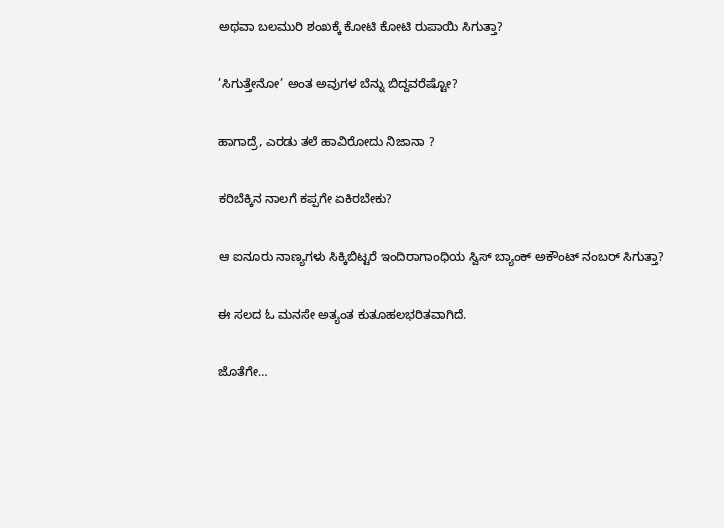ಅಥವಾ ಬಲಮುರಿ ಶಂಖಕ್ಕೆ ಕೋಟಿ ಕೋಟಿ ರುಪಾಯಿ ಸಿಗುತ್ತಾ?

’ಸಿಗುತ್ತೇನೋ’ ಅಂತ ಅವುಗಳ ಬೆನ್ನು ಬಿದ್ದವರೆಷ್ಟೋ?

ಹಾಗಾದ್ರೆ, ಎರಡು ತಲೆ ಹಾವಿರೋದು ನಿಜಾನಾ ?

ಕರಿಬೆಕ್ಕಿನ ನಾಲಗೆ ಕಪ್ಪಗೇ ಏಕಿರಬೇಕು?

ಆ ಐನೂರು ನಾಣ್ಯಗಳು ಸಿಕ್ಕಿಬಿಟ್ಟರೆ ಇಂದಿರಾಗಾಂಧಿಯ ಸ್ವಿಸ್ ಬ್ಯಾಂಕ್ ಅಕೌಂಟ್ ನಂಬರ್‍ ಸಿಗುತ್ತಾ?

ಈ ಸಲದ ಓ ಮನಸೇ ಅತ್ಯಂತ ಕುತೂಹಲಭರಿತವಾಗಿದೆ.

ಜೊತೆಗೇ…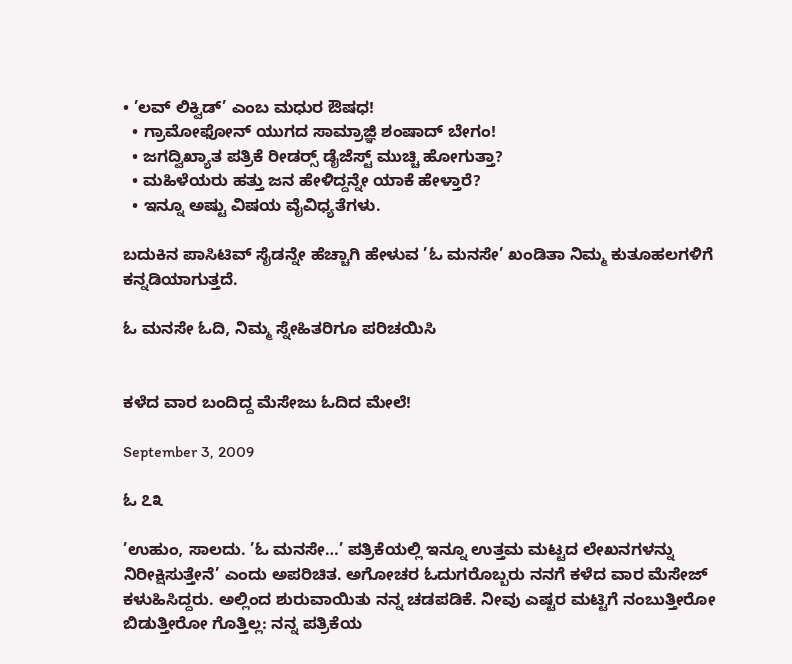• ’ಲವ್ ಲಿಕ್ವಿಡ್’ ಎಂಬ ಮಧುರ ಔಷಧ!
  • ಗ್ರಾಮೋಫೋನ್ ಯುಗದ ಸಾಮ್ರಾಜ್ಞಿ ಶಂಷಾದ್ ಬೇಗಂ!
  • ಜಗದ್ವಿಖ್ಯಾತ ಪತ್ರಿಕೆ ರೀಡರ್‍ಸ್ ಡೈಜೆಸ್ಟ್ ಮುಚ್ಚಿ ಹೋಗುತ್ತಾ?
  • ಮಹಿಳೆಯರು ಹತ್ತು ಜನ ಹೇಳಿದ್ದನ್ನೇ ಯಾಕೆ ಹೇಳ್ತಾರೆ?
  • ಇನ್ನೂ ಅಷ್ಟು ವಿಷಯ ವೈವಿಧ್ಯತೆಗಳು.

ಬದುಕಿನ ಪಾಸಿಟಿವ್ ಸೈಡನ್ನೇ ಹೆಚ್ಚಾಗಿ ಹೇಳುವ ’ಓ ಮನಸೇ’ ಖಂಡಿತಾ ನಿಮ್ಮ ಕುತೂಹಲಗಳಿಗೆ ಕನ್ನಡಿಯಾಗುತ್ತದೆ.

ಓ ಮನಸೇ ಓದಿ, ನಿಮ್ಮ ಸ್ನೇಹಿತರಿಗೂ ಪರಿಚಯಿಸಿ


ಕಳೆದ ವಾರ ಬಂದಿದ್ದ ಮೆಸೇಜು ಓದಿದ ಮೇಲೆ!

September 3, 2009

ಓ ೭೩

’ಉಹುಂ, ಸಾಲದು. ’ಓ ಮನಸೇ…’ ಪತ್ರಿಕೆಯಲ್ಲಿ ಇನ್ನೂ ಉತ್ತಮ ಮಟ್ಟದ ಲೇಖನಗಳನ್ನು ನಿರೀಕ್ಷಿಸುತ್ತೇನೆ’ ಎಂದು ಅಪರಿಚಿತ. ಅಗೋಚರ ಓದುಗರೊಬ್ಬರು ನನಗೆ ಕಳೆದ ವಾರ ಮೆಸೇಜ್ ಕಳುಹಿಸಿದ್ದರು. ಅಲ್ಲಿಂದ ಶುರುವಾಯಿತು ನನ್ನ ಚಡಪಡಿಕೆ. ನೀವು ಎಷ್ಟರ ಮಟ್ಟಿಗೆ ನಂಬುತ್ತೀರೋ ಬಿಡುತ್ತೀರೋ ಗೊತ್ತಿಲ್ಲ: ನನ್ನ ಪತ್ರಿಕೆಯ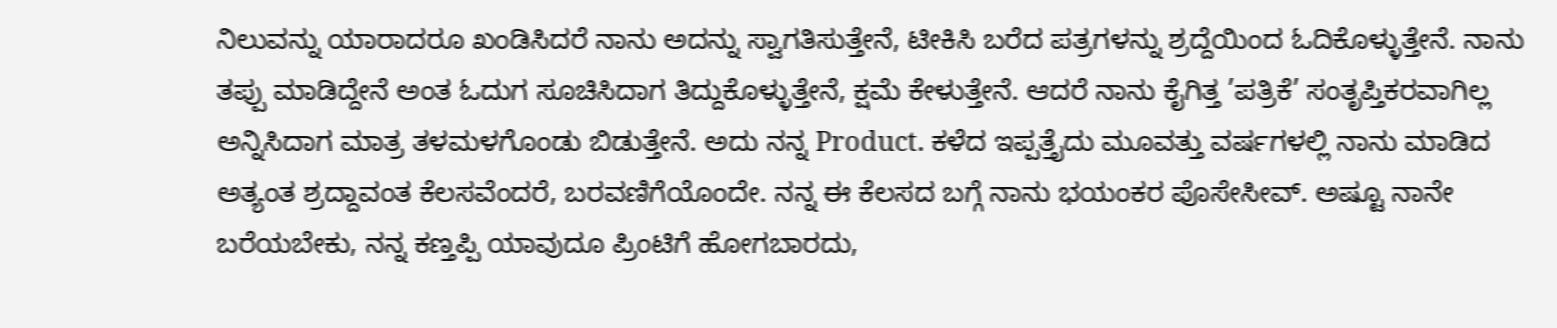ನಿಲುವನ್ನು ಯಾರಾದರೂ ಖಂಡಿಸಿದರೆ ನಾನು ಅದನ್ನು ಸ್ವಾಗತಿಸುತ್ತೇನೆ, ಟೀಕಿಸಿ ಬರೆದ ಪತ್ರಗಳನ್ನು ಶ್ರದ್ದೆಯಿಂದ ಓದಿಕೊಳ್ಳುತ್ತೇನೆ. ನಾನು ತಪ್ಪು ಮಾಡಿದ್ದೇನೆ ಅಂತ ಓದುಗ ಸೂಚಿಸಿದಾಗ ತಿದ್ದುಕೊಳ್ಳುತ್ತೇನೆ, ಕ್ಷಮೆ ಕೇಳುತ್ತೇನೆ. ಆದರೆ ನಾನು ಕೈಗಿತ್ತ ’ಪತ್ರಿಕೆ’ ಸಂತೃಪ್ತಿಕರವಾಗಿಲ್ಲ ಅನ್ನಿಸಿದಾಗ ಮಾತ್ರ ತಳಮಳಗೊಂಡು ಬಿಡುತ್ತೇನೆ. ಅದು ನನ್ನ Product. ಕಳೆದ ಇಪ್ಪತ್ತೈದು ಮೂವತ್ತು ವರ್ಷಗಳಲ್ಲಿ ನಾನು ಮಾಡಿದ ಅತ್ಯಂತ ಶ್ರದ್ದಾವಂತ ಕೆಲಸವೆಂದರೆ, ಬರವಣಿಗೆಯೊಂದೇ. ನನ್ನ ಈ ಕೆಲಸದ ಬಗ್ಗೆ ನಾನು ಭಯಂಕರ ಪೊಸೇಸೀವ್. ಅಷ್ಟೂ ನಾನೇ ಬರೆಯಬೇಕು, ನನ್ನ ಕಣ್ತಪ್ಪಿ ಯಾವುದೂ ಪ್ರಿಂಟಿಗೆ ಹೋಗಬಾರದು,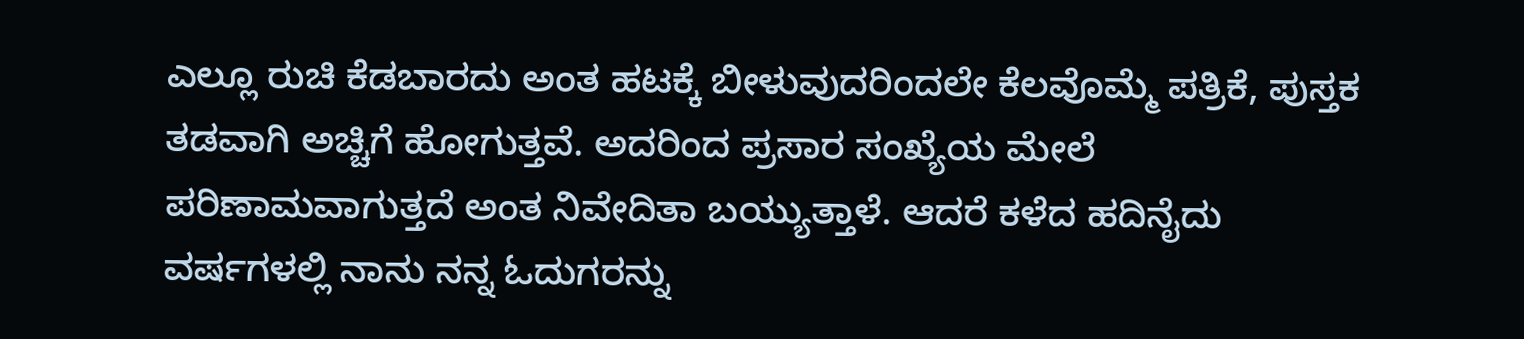ಎಲ್ಲೂ ರುಚಿ ಕೆಡಬಾರದು ಅಂತ ಹಟಕ್ಕೆ ಬೀಳುವುದರಿಂದಲೇ ಕೆಲವೊಮ್ಮೆ ಪತ್ರಿಕೆ, ಪುಸ್ತಕ ತಡವಾಗಿ ಅಚ್ಚಿಗೆ ಹೋಗುತ್ತವೆ. ಅದರಿಂದ ಪ್ರಸಾರ ಸಂಖ್ಯೆಯ ಮೇಲೆ ಪರಿಣಾಮವಾಗುತ್ತದೆ ಅಂತ ನಿವೇದಿತಾ ಬಯ್ಯುತ್ತಾಳೆ. ಆದರೆ ಕಳೆದ ಹದಿನೈದು ವರ್ಷಗಳಲ್ಲಿ ನಾನು ನನ್ನ ಓದುಗರನ್ನು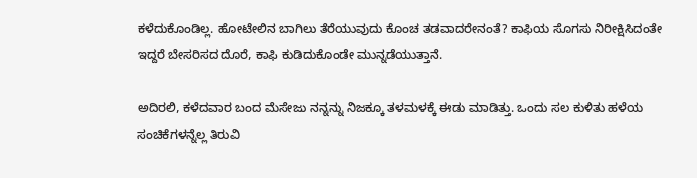ಕಳೆದುಕೊಂಡಿಲ್ಲ. ಹೋಟೇಲಿನ ಬಾಗಿಲು ತೆರೆಯುವುದು ಕೊಂಚ ತಡವಾದರೇನಂತೆ? ಕಾಫಿಯ ಸೊಗಸು ನಿರೀಕ್ಷಿಸಿದಂತೇ ಇದ್ದರೆ ಬೇಸರಿಸದ ದೊರೆ, ಕಾಫಿ ಕುಡಿದುಕೊಂಡೇ ಮುನ್ನಡೆಯುತ್ತಾನೆ.

ಅದಿರಲಿ, ಕಳೆದವಾರ ಬಂದ ಮೆಸೇಜು ನನ್ನನ್ನು ನಿಜಕ್ಕೂ ತಳಮಳಕ್ಕೆ ಈಡು ಮಾಡಿತ್ತು. ಒಂದು ಸಲ ಕುಳಿತು ಹಳೆಯ ಸಂಚಿಕೆಗಳನ್ನೆಲ್ಲ ತಿರುವಿ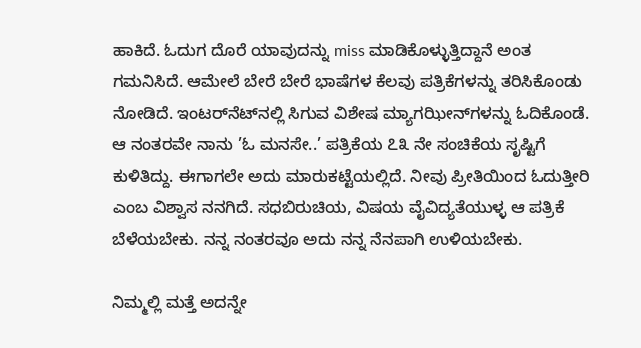ಹಾಕಿದೆ. ಓದುಗ ದೊರೆ ಯಾವುದನ್ನು miss ಮಾಡಿಕೊಳ್ಳುತ್ತಿದ್ದಾನೆ ಅಂತ ಗಮನಿಸಿದೆ. ಆಮೇಲೆ ಬೇರೆ ಬೇರೆ ಭಾಷೆಗಳ ಕೆಲವು ಪತ್ರಿಕೆಗಳನ್ನು ತರಿಸಿಕೊಂಡು ನೋಡಿದೆ. ಇಂಟರ್‍‌ನೆಟ್‌ನಲ್ಲಿ ಸಿಗುವ ವಿಶೇಷ ಮ್ಯಾಗಝೀನ್‌ಗಳನ್ನು ಓದಿಕೊಂಡೆ. ಆ ನಂತರವೇ ನಾನು ’ಓ ಮನಸೇ..’ ಪತ್ರಿಕೆಯ ೭೩ ನೇ ಸಂಚಿಕೆಯ ಸೃಷ್ಟಿಗೆ ಕುಳಿತಿದ್ದು. ಈಗಾಗಲೇ ಅದು ಮಾರುಕಟ್ಟೆಯಲ್ಲಿದೆ. ನೀವು ಪ್ರೀತಿಯಿಂದ ಓದುತ್ತೀರಿ ಎಂಬ ವಿಶ್ವಾಸ ನನಗಿದೆ. ಸಧಬಿರುಚಿಯ, ವಿಷಯ ವೈವಿದ್ಯತೆಯುಳ್ಳ ಆ ಪತ್ರಿಕೆ ಬೆಳೆಯಬೇಕು. ನನ್ನ ನಂತರವೂ ಅದು ನನ್ನ ನೆನಪಾಗಿ ಉಳಿಯಬೇಕು.

ನಿಮ್ಮಲ್ಲಿ ಮತ್ತೆ ಅದನ್ನೇ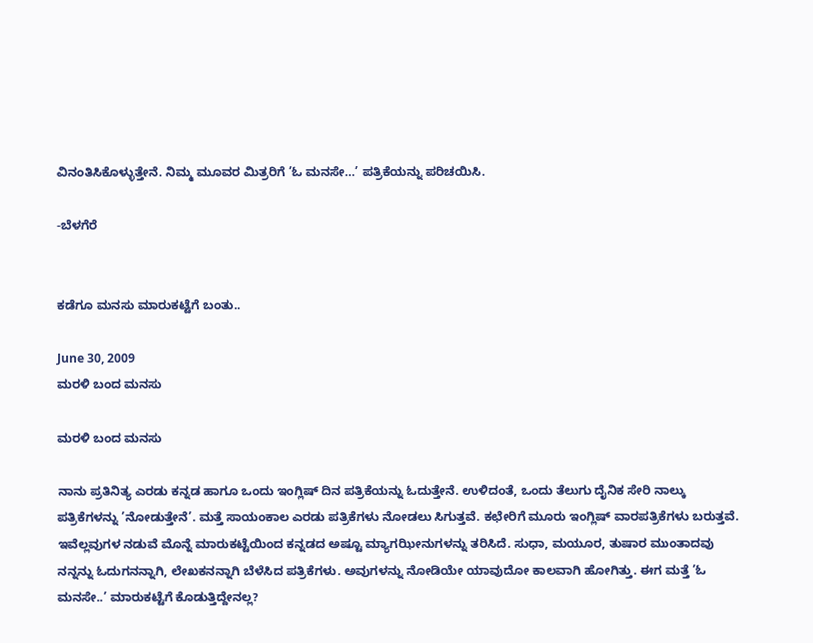ವಿನಂತಿಸಿಕೊಳ್ಳುತ್ತೇನೆ. ನಿಮ್ಮ ಮೂವರ ಮಿತ್ರರಿಗೆ ’ಓ ಮನಸೇ…’ ಪತ್ರಿಕೆಯನ್ನು ಪರಿಚಯಿಸಿ.

-ಬೆಳಗೆರೆ


ಕಡೆಗೂ ಮನಸು ಮಾರುಕಟ್ಟೆಗೆ ಬಂತು..

June 30, 2009
ಮರಳಿ ಬಂದ ಮನಸು

ಮರಳಿ ಬಂದ ಮನಸು

ನಾನು ಪ್ರತಿನಿತ್ಯ ಎರಡು ಕನ್ನಡ ಹಾಗೂ ಒಂದು ಇಂಗ್ಲಿಷ್ ದಿನ ಪತ್ರಿಕೆಯನ್ನು ಓದುತ್ತೇನೆ. ಉಳಿದಂತೆ, ಒಂದು ತೆಲುಗು ದೈನಿಕ ಸೇರಿ ನಾಲ್ಕು ಪತ್ರಿಕೆಗಳನ್ನು ’ನೋಡುತ್ತೇನೆ’. ಮತ್ತೆ ಸಾಯಂಕಾಲ ಎರಡು ಪತ್ರಿಕೆಗಳು ನೋಡಲು ಸಿಗುತ್ತವೆ. ಕಛೇರಿಗೆ ಮೂರು ಇಂಗ್ಲಿಷ್ ವಾರಪತ್ರಿಕೆಗಳು ಬರುತ್ತವೆ. ಇವೆಲ್ಲವುಗಳ ನಡುವೆ ಮೊನ್ನೆ ಮಾರುಕಟ್ಟೆಯಿಂದ ಕನ್ನಡದ ಅಷ್ಟೂ ಮ್ಯಾಗಝೀನುಗಳನ್ನು ತರಿಸಿದೆ. ಸುಧಾ, ಮಯೂರ, ತುಷಾರ ಮುಂತಾದವು ನನ್ನನ್ನು ಓದುಗನನ್ನಾಗಿ, ಲೇಖಕನನ್ನಾಗಿ ಬೆಳೆಸಿದ ಪತ್ರಿಕೆಗಳು. ಅವುಗಳನ್ನು ನೋಡಿಯೇ ಯಾವುದೋ ಕಾಲವಾಗಿ ಹೋಗಿತ್ತು. ಈಗ ಮತ್ತೆ ’ಓ ಮನಸೇ..’ ಮಾರುಕಟ್ಟೆಗೆ ಕೊಡುತ್ತಿದ್ದೇನಲ್ಲ?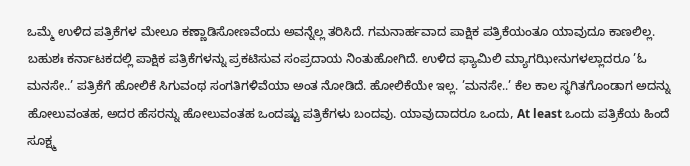ಒಮ್ಮೆ ಉಳಿದ ಪತ್ರಿಕೆಗಳ ಮೇಲೂ ಕಣ್ಣಾಡಿಸೋಣವೆಂದು ಅವನ್ನೆಲ್ಲ ತರಿಸಿದೆ. ಗಮನಾರ್ಹವಾದ ಪಾಕ್ಷಿಕ ಪತ್ರಿಕೆಯಂತೂ ಯಾವುದೂ ಕಾಣಲಿಲ್ಲ. ಬಹುಶಃ ಕರ್ನಾಟಕದಲ್ಲಿ ಪಾಕ್ಷಿಕ ಪತ್ರಿಕೆಗಳನ್ನು ಪ್ರಕಟಿಸುವ ಸಂಪ್ರದಾಯ ನಿಂತುಹೋಗಿದೆ. ಉಳಿದ ಫ್ಯಾಮಿಲಿ ಮ್ಯಾಗಝೀನುಗಳಲ್ಲಾದರೂ ’ಓ ಮನಸೇ..’ ಪತ್ರಿಕೆಗೆ ಹೋಲಿಕೆ ಸಿಗುವಂಥ ಸಂಗತಿಗಳಿವೆಯಾ ಅಂತ ನೋಡಿದೆ. ಹೋಲಿಕೆಯೇ ಇಲ್ಲ. ’ಮನಸೇ..’ ಕೆಲ ಕಾಲ ಸ್ಥಗಿತಗೊಂಡಾಗ ಅದನ್ನು ಹೋಲುವಂತಹ, ಅದರ ಹೆಸರನ್ನು ಹೋಲುವಂತಹ ಒಂದಷ್ಟು ಪತ್ರಿಕೆಗಳು ಬಂದವು. ಯಾವುದಾದರೂ ಒಂದು, At least ಒಂದು ಪತ್ರಿಕೆಯ ಹಿಂದೆ ಸೂಕ್ಷ್ಮ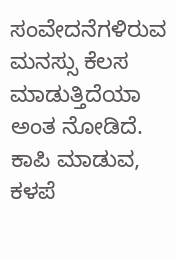ಸಂವೇದನೆಗಳಿರುವ ಮನಸ್ಸು ಕೆಲಸ ಮಾಡುತ್ತಿದೆಯಾ ಅಂತ ನೋಡಿದೆ. ಕಾಪಿ ಮಾಡುವ, ಕಳಪೆ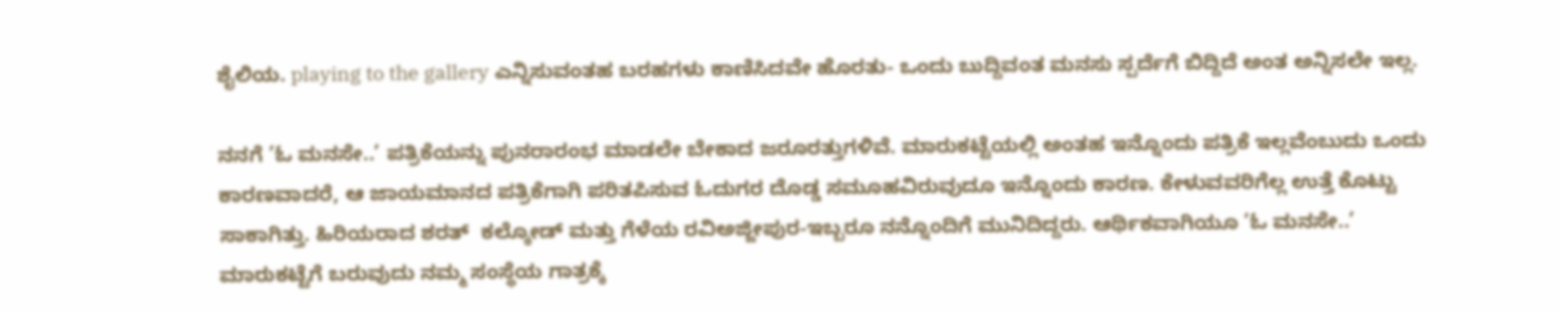ಶೈಲಿಯ. playing to the gallery ಎನ್ನಿಸುವಂತಹ ಬರಹಗಳು ಕಾಣಿಸಿದವೇ ಹೊರತು- ಒಂದು ಬುದ್ದಿವಂತ ಮನಸು ಸ್ಪರ್ದೆಗೆ ಬಿದ್ದಿದೆ ಅಂತ ಅನ್ನಿಸಲೇ ಇಲ್ಲ.

ನನಗೆ ’ಓ ಮನಸೇ..’ ಪತ್ರಿಕೆಯನ್ನು ಪುನರಾರಂಭ ಮಾಡಲೇ ಬೇಕಾದ ಜರೂರತ್ತುಗಳಿವೆ. ಮಾರುಕಟ್ಟೆಯಲ್ಲಿ ಅಂತಹ ಇನ್ನೊಂದು ಪತ್ರಿಕೆ ಇಲ್ಲವೆಂಬುದು ಒಂದು ಕಾರಣವಾದರೆ, ಆ ಜಾಯಮಾನದ ಪತ್ರಿಕೆಗಾಗಿ ಪರಿತಪಿಸುವ ಓದುಗರ ದೊಡ್ಡ ಸಮೂಹವಿರುವುದೂ ಇನ್ನೊಂದು ಕಾರಣ. ಕೇಳುವವರಿಗೆಲ್ಲ ಉತ್ತೆ ಕೊಟ್ಟು ಸಾಕಾಗಿತ್ತು. ಹಿರಿಯರಾದ ಶರತ್  ಕಲ್ಕೋಡ್ ಮತ್ತು ಗೆಳೆಯ ರವಿಅಜ್ಜೀಪುರ-ಇಬ್ಬರೂ ನನ್ನೊಂದಿಗೆ ಮುನಿದಿದ್ದರು. ಆರ್ಥಿಕವಾಗಿಯೂ ’ಓ ಮನಸೇ..’ ಮಾರುಕಟ್ಟೆಗೆ ಬರುವುದು ನಮ್ಮ ಸಂಸ್ಥೆಯ ಗಾತ್ರಕ್ಕೆ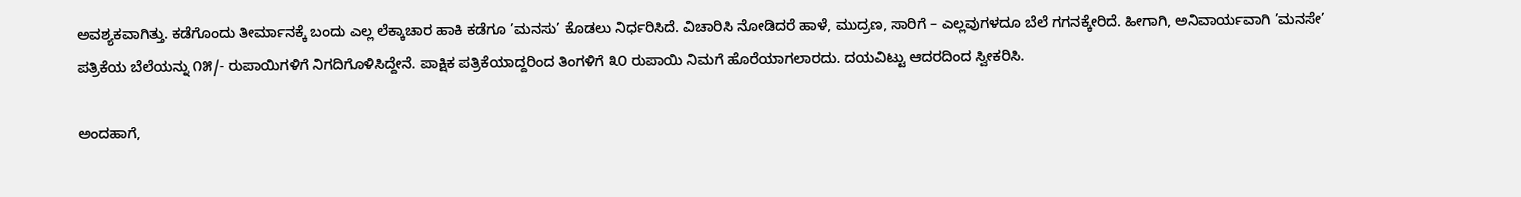ಅವಶ್ಯಕವಾಗಿತ್ತು. ಕಡೆಗೊಂದು ತೀರ್ಮಾನಕ್ಕೆ ಬಂದು ಎಲ್ಲ ಲೆಕ್ಕಾಚಾರ ಹಾಕಿ ಕಡೆಗೂ ’ಮನಸು’ ಕೊಡಲು ನಿರ್ಧರಿಸಿದೆ. ವಿಚಾರಿಸಿ ನೋಡಿದರೆ ಹಾಳೆ, ಮುದ್ರಣ, ಸಾರಿಗೆ – ಎಲ್ಲವುಗಳದೂ ಬೆಲೆ ಗಗನಕ್ಕೇರಿದೆ. ಹೀಗಾಗಿ, ಅನಿವಾರ್ಯವಾಗಿ ’ಮನಸೇ’ ಪತ್ರಿಕೆಯ ಬೆಲೆಯನ್ನು ೧೫/- ರುಪಾಯಿಗಳಿಗೆ ನಿಗದಿಗೊಳಿಸಿದ್ದೇನೆ. ಪಾಕ್ಷಿಕ ಪತ್ರಿಕೆಯಾದ್ದರಿಂದ ತಿಂಗಳಿಗೆ ೩೦ ರುಪಾಯಿ ನಿಮಗೆ ಹೊರೆಯಾಗಲಾರದು. ದಯವಿಟ್ಟು ಆದರದಿಂದ ಸ್ವೀಕರಿಸಿ.

ಅಂದಹಾಗೆ,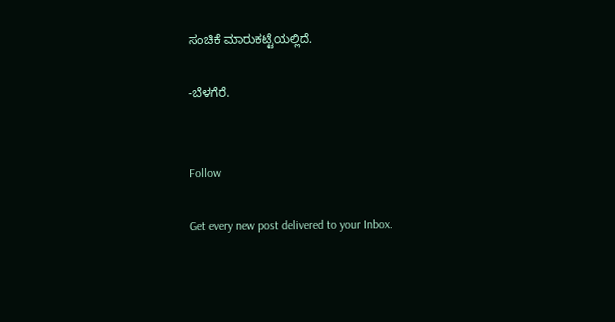ಸಂಚಿಕೆ ಮಾರುಕಟ್ಟೆಯಲ್ಲಿದೆ.

-ಬೆಳಗೆರೆ.


Follow

Get every new post delivered to your Inbox.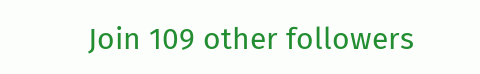Join 109 other followers